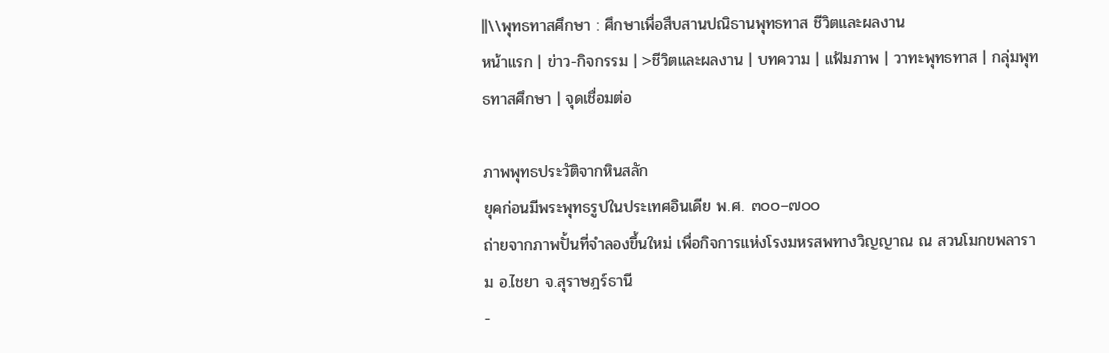||\\พุทธทาสศึกษา : ศึกษาเพื่อสืบสานปณิธานพุทธทาส ชีวิตและผลงาน
หน้าแรก | ข่าว-กิจกรรม | >ชีวิตและผลงาน | บทความ | แฟ้มภาพ | วาทะพุทธทาส | กลุ่มพุทธทาสศึกษา | จุดเชื่อมต่อ

ภาพพุทธประวัติจากหินสลัก
ยุคก่อนมีพระพุทธรูปในประเทศอินเดีย พ.ศ. ๓๐๐–๗๐๐
ถ่ายจากภาพปั้นที่จำลองขึ้นใหม่ เพื่อกิจการแห่งโรงมหรสพทางวิญญาณ ณ สวนโมกขพลาราม อ.ไชยา จ.สุราษฎร์ธานี
-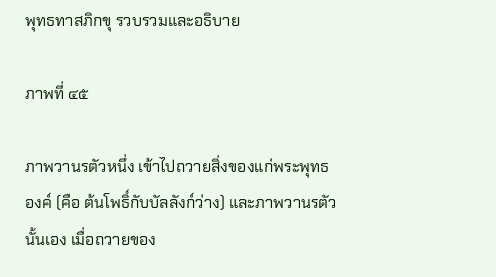พุทธทาสภิกขุ รวบรวมและอธิบาย

ภาพที่ ๔๕

ภาพวานรตัวหนึ่ง เข้าไปถวายสิ่งของแก่พระพุทธองค์ (คือ ต้นโพธิ์กับบัลลังก์ว่าง) และภาพวานรตัวนั้นเอง เมื่อถวายของ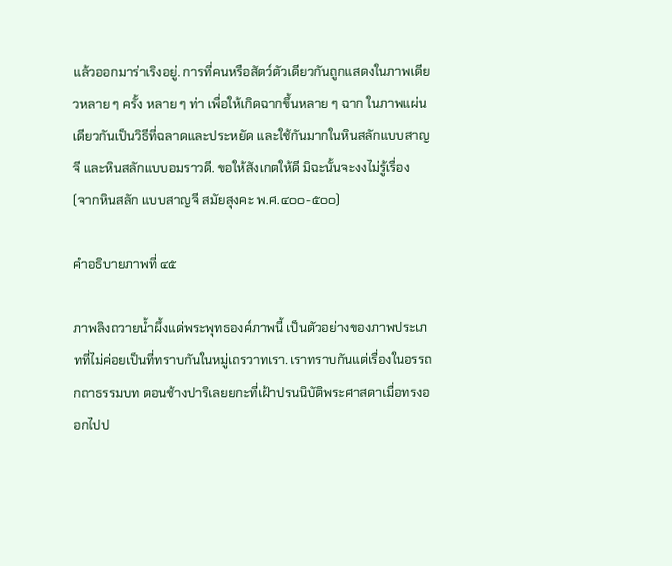แล้วออกมาร่าเริงอยู่. การที่คนหรือสัตว์ตัวเดียวกันถูกแสดงในภาพเดียวหลาย ๆ ครั้ง หลาย ๆ ท่า เพื่อให้เกิดฉากขึ้นหลาย ๆ ฉาก ในภาพแผ่นเดียวกันเป็นวิธีที่ฉลาดและประหยัด และใช้กันมากในหินสลักแบบสาญจี และหินสลักแบบอมราวดี. ขอให้สังเกตให้ดี มิฉะนั้นจะงงไม่รู้เรื่อง
(จากหินสลัก แบบสาญจี สมัยสุงคะ พ.ศ.๔๐๐-๕๐๐)

คำอธิบายภาพที่ ๔๕

ภาพลิงถวายน้ำผึ้งแด่พระพุทธองค์ภาพนี้ เป็นตัวอย่างของภาพประเภทที่ไม่ค่อยเป็นที่ทราบกันในหมู่เถรวาทเรา. เราทราบกันแต่เรื่องในอรรถกถาธรรมบท ตอนช้างปาริเลยยกะที่เฝ้าปรนนิบัติพระศาสดาเมื่อทรงออกไปป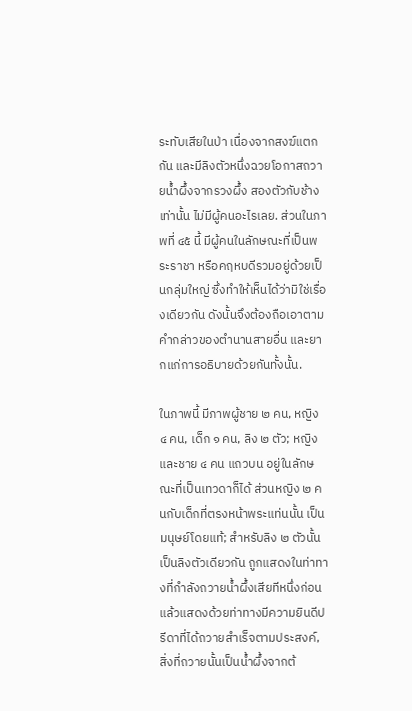ระทับเสียในป่า เนื่องจากสงฆ์แตกกัน และมีลิงตัวหนึ่งฉวยโอกาสถวายน้ำผึ้งจากรวงผึ้ง สองตัวกับช้างเท่านั้น ไม่มีผู้คนอะไรเลย. ส่วนในภาพที่ ๔๕ นี้ มีผู้คนในลักษณะที่เป็นพระราชา หรือคฤหบดีรวมอยู่ด้วยเป็นกลุ่มใหญ่ ซึ่งทำให้เห็นได้ว่ามิใช่เรื่องเดียวกัน ดังนั้นจึงต้องถือเอาตามคำกล่าวของตำนานสายอื่น และยากแก่การอธิบายด้วยกันทั้งนั้น.

ในภาพนี้ มีภาพผู้ชาย ๒ คน, หญิง ๔ คน, เด็ก ๑ คน, ลิง ๒ ตัว; หญิงและชาย ๔ คน แถวบน อยู่ในลักษณะที่เป็นเทวดาก็ได้ ส่วนหญิง ๒ คนกับเด็กที่ตรงหน้าพระแท่นนั้น เป็นมนุษย์โดยแท้; สำหรับลิง ๒ ตัวนั้น เป็นลิงตัวเดียวกัน ถูกแสดงในท่าทางที่กำลังถวายน้ำผึ้งเสียทีหนึ่งก่อน แล้วแสดงด้วยท่าทางมีความยินดีปรีดาที่ได้ถวายสำเร็จตามประสงค์, สิ่งที่ถวายนั้นเป็นน้ำผึ้งจากต้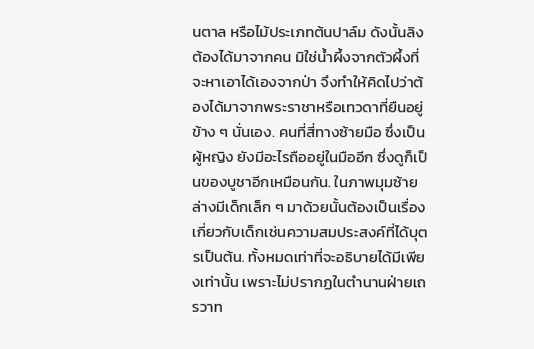นตาล หรือไม้ประเภทต้นปาล์ม ดังนั้นลิงต้องได้มาจากคน มิใช่น้ำผึ้งจากตัวผึ้งที่จะหาเอาได้เองจากป่า จึงทำให้คิดไปว่าต้องได้มาจากพระราชาหรือเทวดาที่ยืนอยู่ข้าง ๆ นั่นเอง. คนที่สี่ทางซ้ายมือ ซึ่งเป็นผู้หญิง ยังมีอะไรถืออยู่ในมืออีก ซึ่งดูก็เป็นของบูชาอีกเหมือนกัน. ในภาพมุมซ้ายล่างมีเด็กเล็ก ๆ มาด้วยนั้นต้องเป็นเรื่องเกี่ยวกับเด็กเช่นความสมประสงค์ที่ได้บุตรเป็นต้น. ทั้งหมดเท่าที่จะอธิบายได้มีเพียงเท่านั้น เพราะไม่ปรากฏในตำนานฝ่ายเถรวาท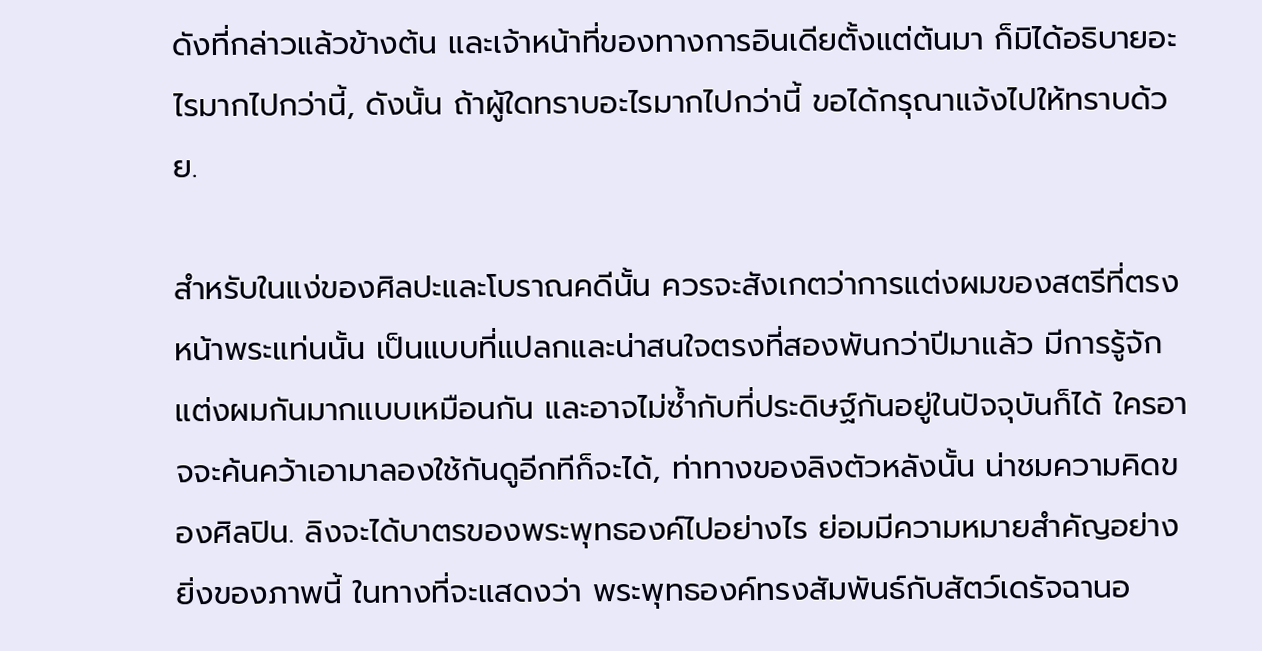ดังที่กล่าวแล้วข้างต้น และเจ้าหน้าที่ของทางการอินเดียตั้งแต่ต้นมา ก็มิได้อธิบายอะไรมากไปกว่านี้, ดังนั้น ถ้าผู้ใดทราบอะไรมากไปกว่านี้ ขอได้กรุณาแจ้งไปให้ทราบด้วย.

สำหรับในแง่ของศิลปะและโบราณคดีนั้น ควรจะสังเกตว่าการแต่งผมของสตรีที่ตรงหน้าพระแท่นนั้น เป็นแบบที่แปลกและน่าสนใจตรงที่สองพันกว่าปีมาแล้ว มีการรู้จักแต่งผมกันมากแบบเหมือนกัน และอาจไม่ซ้ำกับที่ประดิษฐ์กันอยู่ในปัจจุบันก็ได้ ใครอาจจะค้นคว้าเอามาลองใช้กันดูอีกทีก็จะได้, ท่าทางของลิงตัวหลังนั้น น่าชมความคิดของศิลปิน. ลิงจะได้บาตรของพระพุทธองค์ไปอย่างไร ย่อมมีความหมายสำคัญอย่างยิ่งของภาพนี้ ในทางที่จะแสดงว่า พระพุทธองค์ทรงสัมพันธ์กับสัตว์เดรัจฉานอ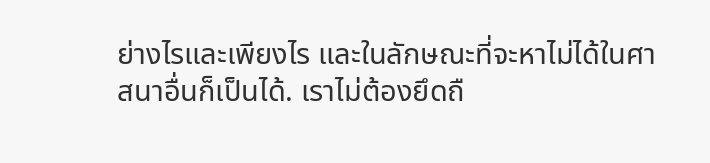ย่างไรและเพียงไร และในลักษณะที่จะหาไม่ได้ในศาสนาอื่นก็เป็นได้. เราไม่ต้องยึดถื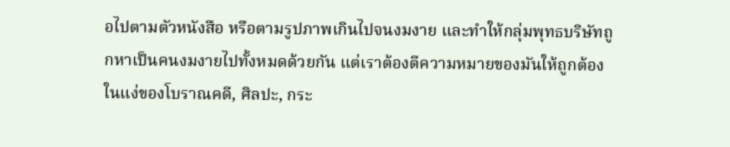อไปตามตัวหนังสือ หรือตามรูปภาพเกินไปจนงมงาย และทำให้กลุ่มพุทธบริษัทถูกหาเป็นคนงมงายไปทั้งหมดด้วยกัน แต่เราต้องตีความหมายของมันให้ถูกต้อง ในแง่ของโบราณคดี, ศิลปะ, กระ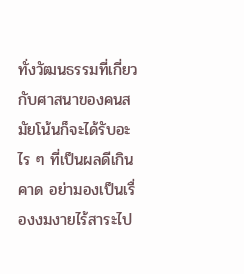ทั่งวัฒนธรรมที่เกี่ยวกับศาสนาของคนสมัยโน้นก็จะได้รับอะไร ๆ ที่เป็นผลดีเกินคาด อย่ามองเป็นเรื่องงมงายไร้สาระไป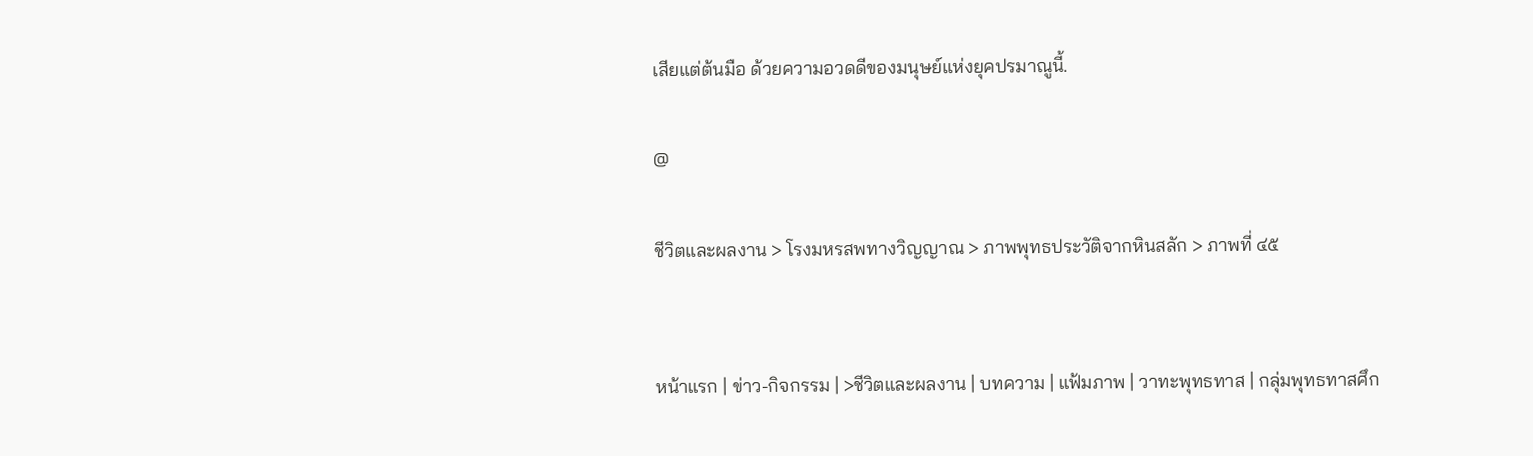เสียแต่ต้นมือ ด้วยความอวดดีของมนุษย์แห่งยุคปรมาณูนี้.

@

ชีวิตและผลงาน > โรงมหรสพทางวิญญาณ > ภาพพุทธประวัติจากหินสลัก > ภาพที่ ๔๕


หน้าแรก | ข่าว-กิจกรรม | >ชีวิตและผลงาน | บทความ | แฟ้มภาพ | วาทะพุทธทาส | กลุ่มพุทธทาสศึก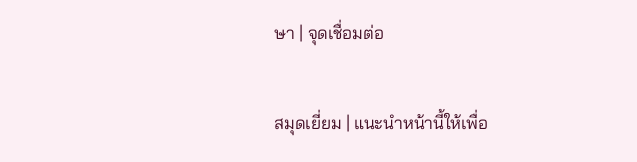ษา | จุดเชื่อมต่อ

สมุดเยี่ยม | แนะนำหน้านี้ให้เพื่อ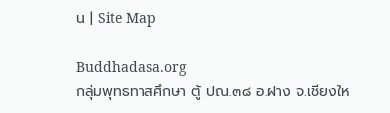น | Site Map

Buddhadasa.org
กลุ่มพุทธทาสศึกษา ตู้ ปณ.๓๘ อ.ฝาง จ.เชียงให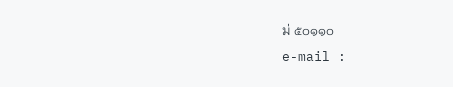ม่ ๕๐๑๑๐
e-mail :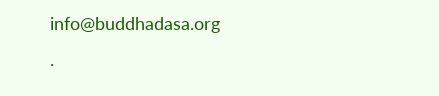info@buddhadasa.org
.